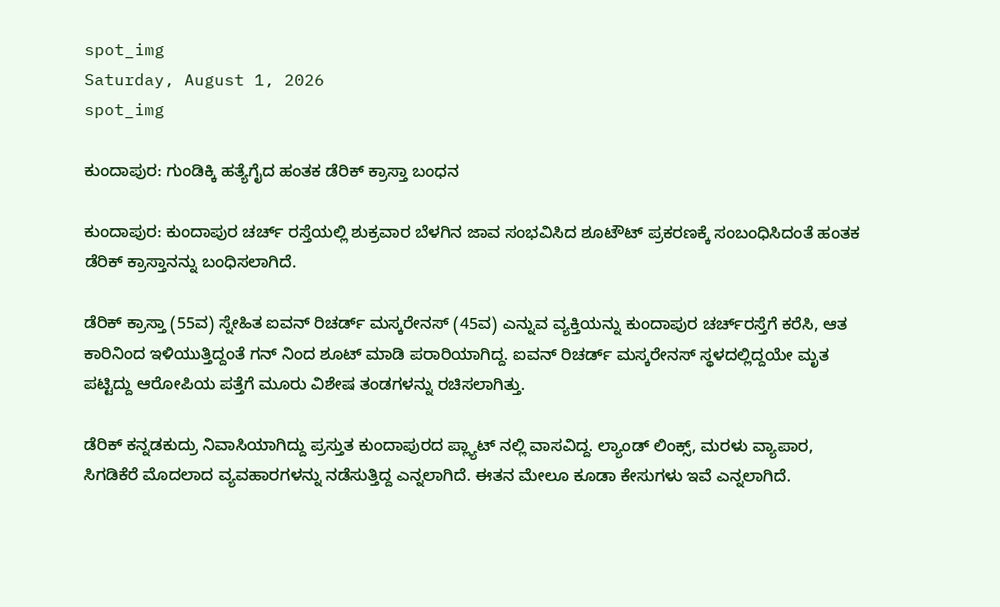spot_img
Saturday, August 1, 2026
spot_img

ಕುಂದಾಪುರ: ಗುಂಡಿಕ್ಕಿ ಹತ್ಯೆಗೈದ ಹಂತಕ ಡೆರಿಕ್ ಕ್ರಾಸ್ತಾ ಬಂಧನ

ಕುಂದಾಪುರ: ಕುಂದಾಪುರ ಚರ್ಚ್ ರಸ್ತೆಯಲ್ಲಿ ಶುಕ್ರವಾರ ಬೆಳಗಿನ ಜಾವ ಸಂಭವಿಸಿದ ಶೂಟೌಟ್ ಪ್ರಕರಣಕ್ಕೆ ಸಂಬಂಧಿಸಿದಂತೆ ಹಂತಕ ಡೆರಿಕ್ ಕ್ರಾಸ್ತಾನನ್ನು ಬಂಧಿಸಲಾಗಿದೆ.

ಡೆರಿಕ್ ಕ್ರಾಸ್ತಾ (55ವ) ಸ್ನೇಹಿತ ಐವನ್ ರಿಚರ್ಡ್ ಮಸ್ಕರೇನಸ್ (45ವ) ಎನ್ನುವ ವ್ಯಕ್ತಿಯನ್ನು ಕುಂದಾಪುರ ಚರ್ಚ್‌ರಸ್ತೆಗೆ ಕರೆಸಿ, ಆತ ಕಾರಿನಿಂದ ಇಳಿಯುತ್ತಿದ್ದಂತೆ ಗನ್ ನಿಂದ ಶೂಟ್ ಮಾಡಿ ಪರಾರಿಯಾಗಿದ್ದ. ಐವನ್ ರಿಚರ್ಡ್ ಮಸ್ಕರೇನಸ್ ಸ್ಥಳದಲ್ಲಿದ್ದಯೇ ಮೃತ ಪಟ್ಟಿದ್ದು ಆರೋಪಿಯ ಪತ್ತೆಗೆ ಮೂರು ವಿಶೇಷ ತಂಡಗಳನ್ನು ರಚಿಸಲಾಗಿತ್ತು.

ಡೆರಿಕ್ ಕನ್ನಡಕುದ್ರು ನಿವಾಸಿಯಾಗಿದ್ದು ಪ್ರಸ್ತುತ ಕುಂದಾಪುರದ ಪ್ಲ್ಯಾಟ್ ನಲ್ಲಿ ವಾಸವಿದ್ದ. ಲ್ಯಾಂಡ್ ಲಿಂಕ್ಸ್, ಮರಳು ವ್ಯಾಪಾರ, ಸಿಗಡಿಕೆರೆ ಮೊದಲಾದ ವ್ಯವಹಾರಗಳನ್ನು ನಡೆಸುತ್ತಿದ್ದ ಎನ್ನಲಾಗಿದೆ. ಈತನ ಮೇಲೂ ಕೂಡಾ ಕೇಸುಗಳು ಇವೆ ಎನ್ನಲಾಗಿದೆ.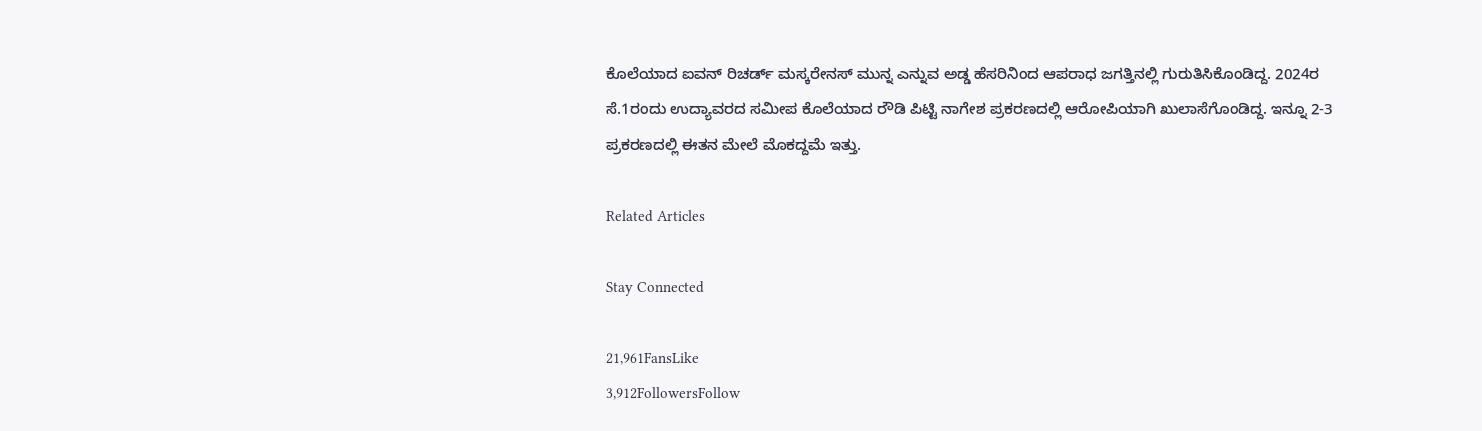ಕೊಲೆಯಾದ ಐವನ್ ರಿಚರ್ಡ್ ಮಸ್ಕರೇನಸ್ ಮುನ್ನ ಎನ್ನುವ ಅಡ್ಡ ಹೆಸರಿನಿಂದ ಆಪರಾಧ ಜಗತ್ತಿನಲ್ಲಿ ಗುರುತಿಸಿಕೊಂಡಿದ್ದ. 2024ರ ಸೆ.1ರಂದು ಉದ್ಯಾವರದ ಸಮೀಪ ಕೊಲೆಯಾದ ರೌಡಿ ಪಿಟ್ಟಿ ನಾಗೇಶ ಪ್ರಕರಣದಲ್ಲಿ ಆರೋಪಿಯಾಗಿ ಖುಲಾಸೆಗೊಂಡಿದ್ದ. ಇನ್ನೂ 2-3 ಪ್ರಕರಣದಲ್ಲಿ ಈತನ ಮೇಲೆ ಮೊಕದ್ದಮೆ ಇತ್ತು.

Related Articles

Stay Connected

21,961FansLike
3,912FollowersFollow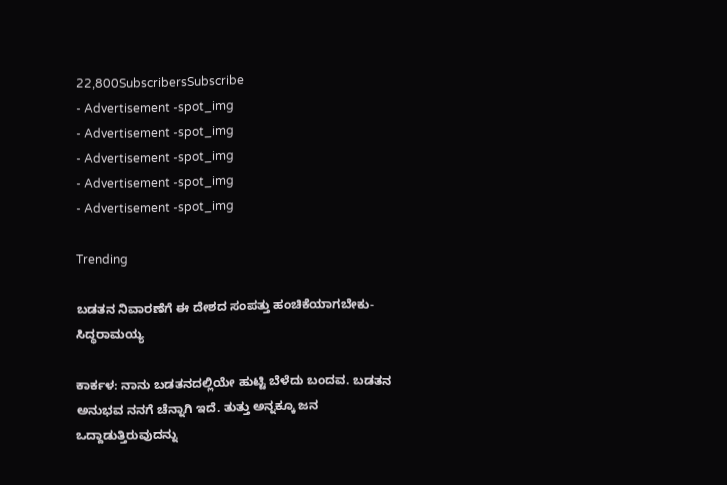22,800SubscribersSubscribe
- Advertisement -spot_img
- Advertisement -spot_img
- Advertisement -spot_img
- Advertisement -spot_img
- Advertisement -spot_img

Trending

ಬಡತನ ನಿವಾರಣೆಗೆ ಈ ದೇಶದ ಸಂಪತ್ತು ಹಂಚಿಕೆಯಾಗಬೇಕು-ಸಿದ್ಧರಾಮಯ್ಯ

ಕಾರ್ಕಳ: ನಾನು ಬಡತನದಲ್ಲಿಯೇ ಹುಟ್ಟಿ ಬೆಳೆದು ಬಂದವ. ಬಡತನ ಅನುಭವ ನನಗೆ ಚೆನ್ನಾಗಿ ಇದೆ. ತುತ್ತು ಅನ್ನಕ್ಕೂ ಜನ ಒದ್ದಾಡುತ್ತಿರುವುದನ್ನು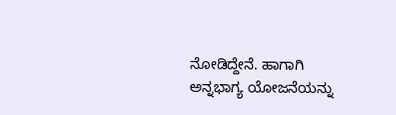ನೋಡಿದ್ದೇನೆ. ಹಾಗಾಗಿ ಅನ್ನಭಾಗ್ಯ ಯೋಜನೆಯನ್ನು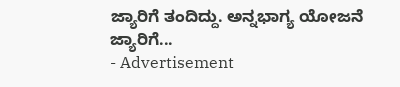ಜ್ಯಾರಿಗೆ ತಂದಿದ್ದು. ಅನ್ನಭಾಗ್ಯ ಯೋಜನೆ ಜ್ಯಾರಿಗೆ...
- Advertisement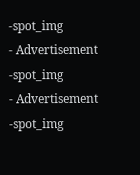-spot_img
- Advertisement -spot_img
- Advertisement -spot_img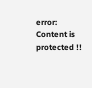error: Content is protected !!